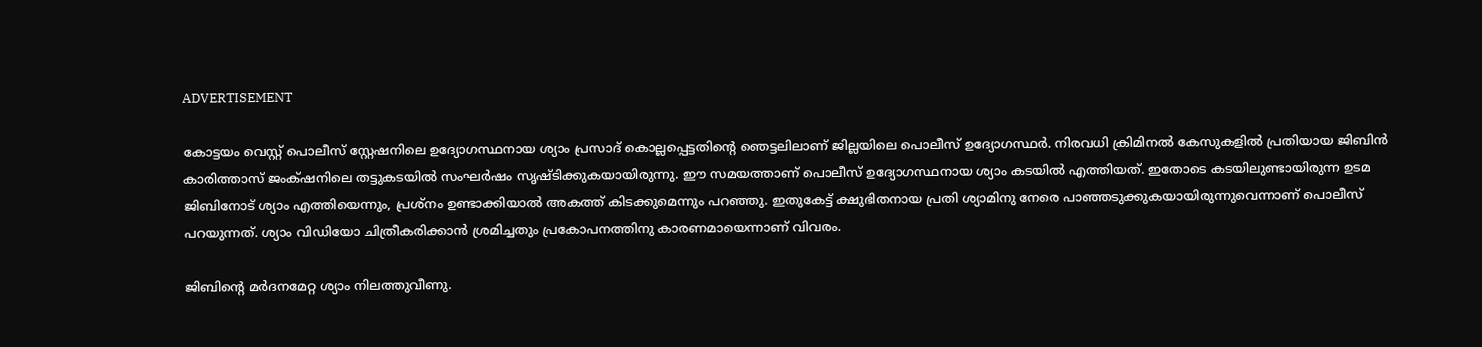ADVERTISEMENT

കോട്ടയം വെസ്റ്റ് പൊലീസ് സ്റ്റേഷനിലെ ഉദ്യോഗസ്ഥനായ ശ്യാം പ്രസാദ് കൊല്ലപ്പെട്ടതിന്റെ ഞെട്ടലിലാണ് ജില്ലയിലെ പൊലീസ് ഉദ്യോഗസ്ഥർ. നിരവധി ക്രിമിനൽ കേസുകളിൽ പ്രതിയായ ജിബിൻ കാരിത്താസ് ജംക്‌ഷനിലെ തട്ടുകടയിൽ സംഘർഷം സൃഷ്ടിക്കുകയായിരുന്നു. ഈ സമയത്താണ് പൊലീസ് ഉദ്യോഗസ്ഥനായ ശ്യാം കടയിൽ എത്തിയത്. ഇതോടെ കടയിലുണ്ടായിരുന്ന ഉടമ ജിബിനോട് ശ്യാം എത്തിയെന്നും, പ്രശ്നം ഉണ്ടാക്കിയാൽ അകത്ത് കിടക്കുമെന്നും പറഞ്ഞു. ഇതുകേട്ട് ക്ഷുഭിതനായ പ്രതി ശ്യാമിനു നേരെ പാഞ്ഞടുക്കുകയായിരുന്നുവെന്നാണ് പൊലീസ് പറയുന്നത്. ശ്യാം വിഡിയോ ചിത്രീകരിക്കാൻ ശ്രമിച്ചതും പ്രകോപനത്തിനു കാരണമായെന്നാണ് വിവരം.

ജിബിന്റെ മർദനമേറ്റ ശ്യാം നിലത്തുവീണു.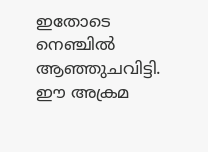ഇതോടെ നെഞ്ചിൽ ആഞ്ഞുചവിട്ടി. ഈ അക്രമ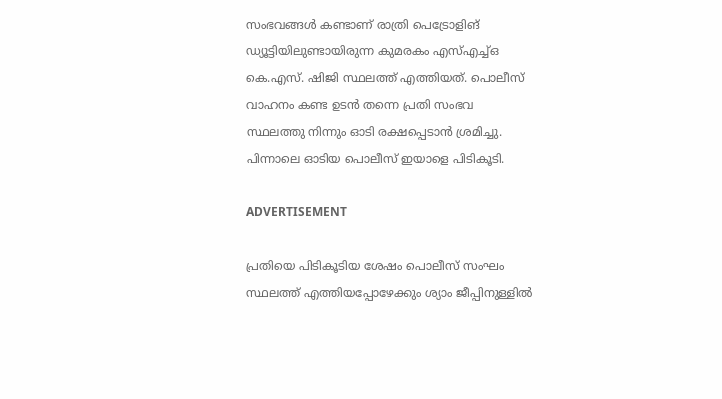സംഭവങ്ങൾ കണ്ടാണ് രാത്രി പെട്രോളിങ് ഡ്യൂട്ടിയിലുണ്ടായിരുന്ന കുമരകം എസ്എച്ച്ഒ കെ.എസ്. ഷിജി സ്ഥലത്ത് എത്തിയത്. പൊലീസ് വാഹനം കണ്ട ഉടൻ തന്നെ പ്രതി സംഭവ സ്ഥലത്തു നിന്നും ഓടി രക്ഷപ്പെടാൻ ശ്രമിച്ചു. പിന്നാലെ ഓടിയ പൊലീസ് ഇയാളെ പിടികൂടി.

ADVERTISEMENT

പ്രതിയെ പിടികൂടിയ ശേഷം പൊലീസ് സംഘം സ്ഥലത്ത് എത്തിയപ്പോഴേക്കും ശ്യാം ജീപ്പിനുള്ളിൽ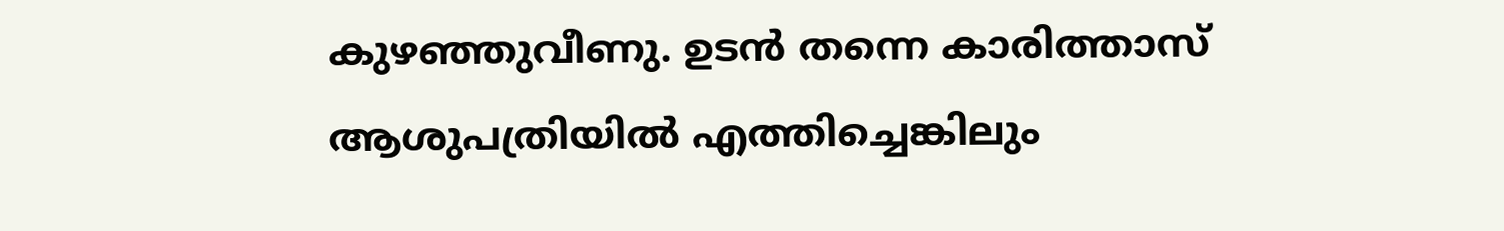കുഴഞ്ഞുവീണു. ഉടൻ തന്നെ കാരിത്താസ് ആശുപത്രിയിൽ എത്തിച്ചെങ്കിലും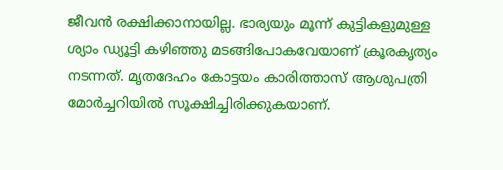ജീവൻ രക്ഷിക്കാനായില്ല. ഭാര്യയും മൂന്ന് കുട്ടികളുമുള്ള ശ്യാം ഡ്യൂട്ടി കഴിഞ്ഞു മടങ്ങിപോകവേയാണ് ക്രൂരകൃത്യം നടന്നത്. മൃതദേഹം കോട്ടയം കാരിത്താസ് ആശുപത്രി മോർച്ചറിയിൽ സൂക്ഷിച്ചിരിക്കുകയാണ്.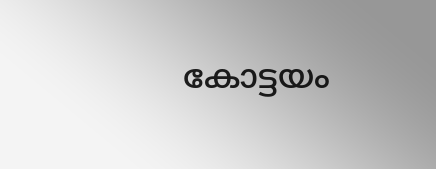കോട്ടയം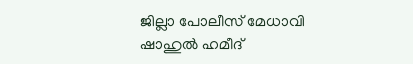ജില്ലാ പോലീസ് മേധാവി ഷാഹുൽ ഹമീദ്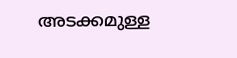അടക്കമുള്ള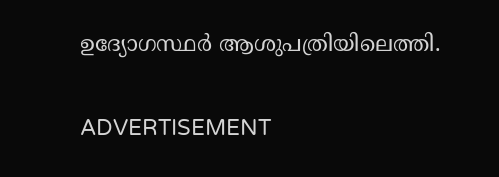ഉദ്യോഗസ്ഥർ ആശുപത്രിയിലെത്തി.

ADVERTISEMENT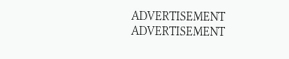ADVERTISEMENT
ADVERTISEMENT